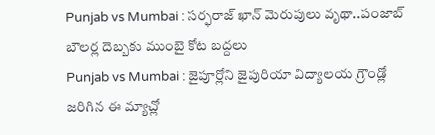Punjab vs Mumbai : సర్ఫరాజ్ ఖాన్ మెరుపులు వృథా..పంజాబ్ బౌలర్ల దెబ్బకు ముంబై కోట బద్దలు
Punjab vs Mumbai : జైపూర్లోని జైపురియా విద్యాలయ గ్రౌండ్లో జరిగిన ఈ మ్యాచ్లో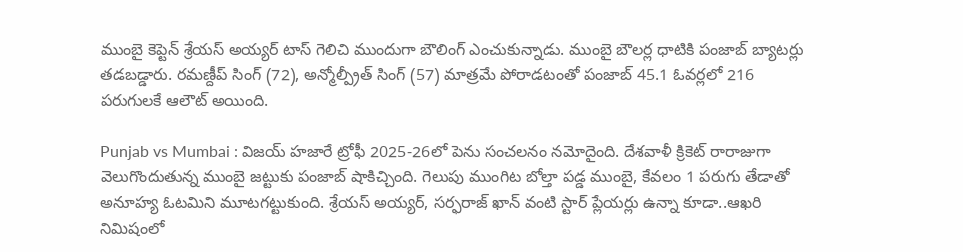ముంబై కెప్టెన్ శ్రేయస్ అయ్యర్ టాస్ గెలిచి ముందుగా బౌలింగ్ ఎంచుకున్నాడు. ముంబై బౌలర్ల ధాటికి పంజాబ్ బ్యాటర్లు తడబడ్డారు. రమణ్దీప్ సింగ్ (72), అన్మోల్ప్రీత్ సింగ్ (57) మాత్రమే పోరాడటంతో పంజాబ్ 45.1 ఓవర్లలో 216 పరుగులకే ఆలౌట్ అయింది.

Punjab vs Mumbai : విజయ్ హజారే ట్రోఫీ 2025-26లో పెను సంచలనం నమోదైంది. దేశవాళీ క్రికెట్ రారాజుగా వెలుగొందుతున్న ముంబై జట్టుకు పంజాబ్ షాకిచ్చింది. గెలుపు ముంగిట బోల్తా పడ్డ ముంబై, కేవలం 1 పరుగు తేడాతో అనూహ్య ఓటమిని మూటగట్టుకుంది. శ్రేయస్ అయ్యర్, సర్ఫరాజ్ ఖాన్ వంటి స్టార్ ప్లేయర్లు ఉన్నా కూడా..ఆఖరి నిమిషంలో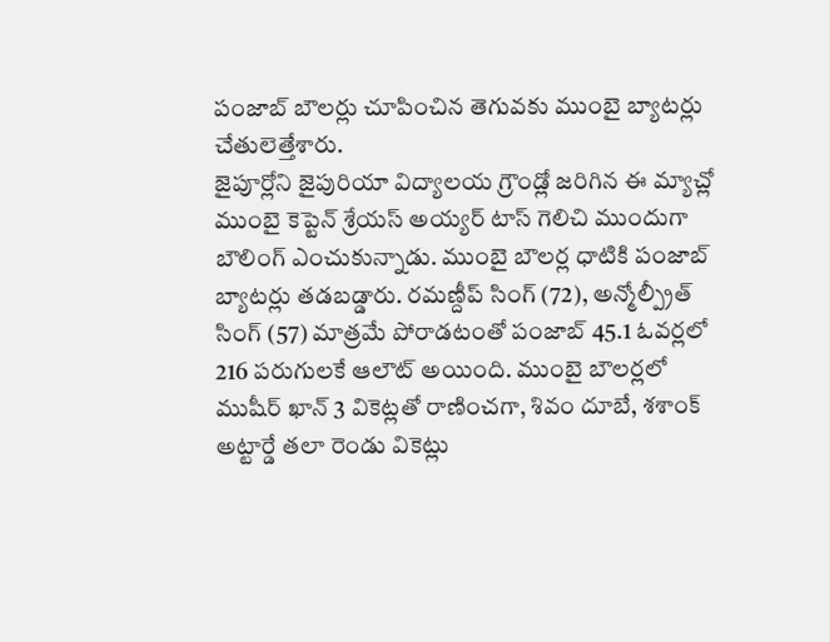పంజాబ్ బౌలర్లు చూపించిన తెగువకు ముంబై బ్యాటర్లు చేతులెత్తేశారు.
జైపూర్లోని జైపురియా విద్యాలయ గ్రౌండ్లో జరిగిన ఈ మ్యాచ్లో ముంబై కెప్టెన్ శ్రేయస్ అయ్యర్ టాస్ గెలిచి ముందుగా బౌలింగ్ ఎంచుకున్నాడు. ముంబై బౌలర్ల ధాటికి పంజాబ్ బ్యాటర్లు తడబడ్డారు. రమణ్దీప్ సింగ్ (72), అన్మోల్ప్రీత్ సింగ్ (57) మాత్రమే పోరాడటంతో పంజాబ్ 45.1 ఓవర్లలో 216 పరుగులకే ఆలౌట్ అయింది. ముంబై బౌలర్లలో ముషీర్ ఖాన్ 3 వికెట్లతో రాణించగా, శివం దూబే, శశాంక్ అట్టార్డే తలా రెండు వికెట్లు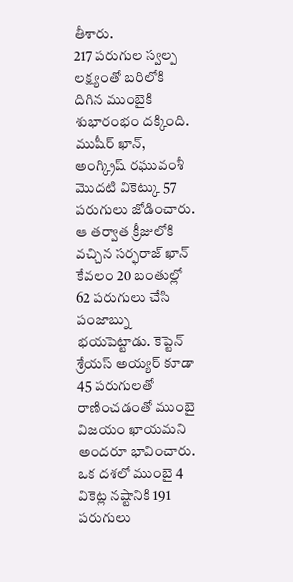తీశారు.
217 పరుగుల స్వల్ప లక్ష్యంతో బరిలోకి దిగిన ముంబైకి శుభారంభం దక్కింది. ముషీర్ ఖాన్, అంగ్క్రిష్ రఘువంశీ మొదటి వికెట్కు 57 పరుగులు జోడించారు. ఆ తర్వాత క్రీజులోకి వచ్చిన సర్ఫరాజ్ ఖాన్ కేవలం 20 బంతుల్లో 62 పరుగులు చేసి పంజాబ్ను భయపెట్టాడు. కెప్టెన్ శ్రేయస్ అయ్యర్ కూడా 45 పరుగులతో రాణించడంతో ముంబై విజయం ఖాయమని అందరూ భావించారు. ఒక దశలో ముంబై 4 వికెట్ల నష్టానికి 191 పరుగులు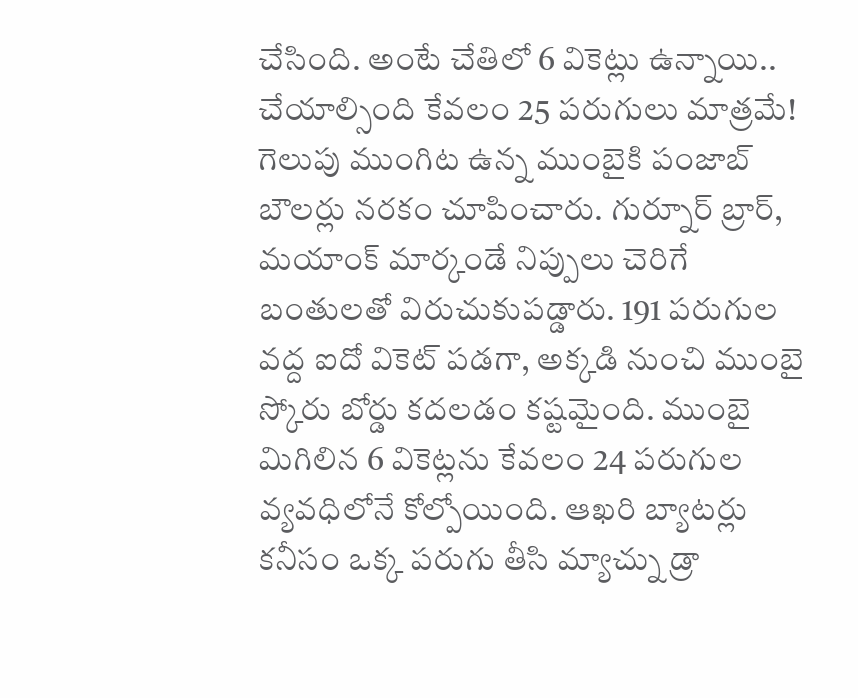చేసింది. అంటే చేతిలో 6 వికెట్లు ఉన్నాయి.. చేయాల్సింది కేవలం 25 పరుగులు మాత్రమే!
గెలుపు ముంగిట ఉన్న ముంబైకి పంజాబ్ బౌలర్లు నరకం చూపించారు. గుర్నూర్ బ్రార్, మయాంక్ మార్కండే నిప్పులు చెరిగే బంతులతో విరుచుకుపడ్డారు. 191 పరుగుల వద్ద ఐదో వికెట్ పడగా, అక్కడి నుంచి ముంబై స్కోరు బోర్డు కదలడం కష్టమైంది. ముంబై మిగిలిన 6 వికెట్లను కేవలం 24 పరుగుల వ్యవధిలోనే కోల్పోయింది. ఆఖరి బ్యాటర్లు కనీసం ఒక్క పరుగు తీసి మ్యాచ్ను డ్రా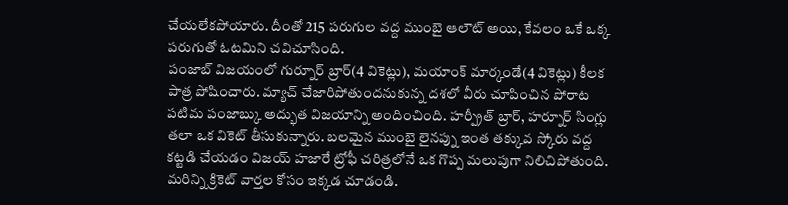చేయలేకపోయారు. దీంతో 215 పరుగుల వద్ద ముంబై ఆలౌట్ అయి, కేవలం ఒకే ఒక్క పరుగుతో ఓటమిని చవిచూసింది.
పంజాబ్ విజయంలో గుర్నూర్ బ్రార్(4 వికెట్లు), మయాంక్ మార్కండే(4 వికెట్లు) కీలక పాత్ర పోషించారు. మ్యాచ్ చేజారిపోతుందనుకున్న దశలో వీరు చూపించిన పోరాట పటిమ పంజాబ్కు అద్భుత విజయాన్ని అందించింది. హర్ప్రీత్ బ్రార్, హర్నూర్ సింగ్లు తలా ఒక వికెట్ తీసుకున్నారు. బలమైన ముంబై లైనప్ను ఇంత తక్కువ స్కోరు వద్ద కట్టడి చేయడం విజయ్ హజారే ట్రోఫీ చరిత్రలోనే ఒక గొప్ప మలుపుగా నిలిచిపోతుంది.
మరిన్ని క్రికెట్ వార్తల కోసం ఇక్కడ చూడండి.